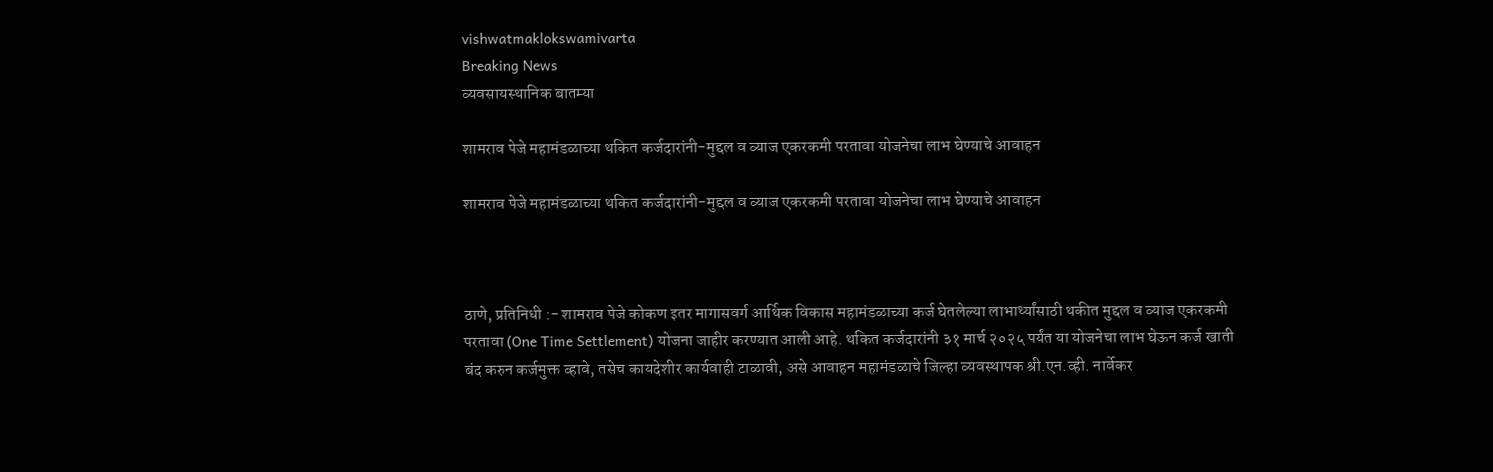vishwatmaklokswamivarta
Breaking News
व्यवसायस्थानिक बातम्या

शामराव पेजे महामंडळाच्या थकित कर्जदारांनी-मुद्दल व व्याज एकरकमी परतावा योजनेचा लाभ घेण्याचे आवाहन

शामराव पेजे महामंडळाच्या थकित कर्जदारांनी-मुद्दल व व्याज एकरकमी परतावा योजनेचा लाभ घेण्याचे आवाहन



ठाणे, प्रतिनिधी :- शामराव पेजे कोकण इतर मागासवर्ग आर्थिक विकास महामंडळाच्या कर्ज घेतलेल्या लाभार्थ्यांसाठी थकीत मुद्दल व व्याज एकरकमी परतावा (One Time Settlement) योजना जाहीर करण्यात आली आहे. थकित कर्जदारांनी ३१ मार्च २०२५ पर्यंत या योजनेचा लाभ घेऊन कर्ज खाती बंद करुन कर्जमुक्त व्हावे, तसेच कायदेशीर कार्यवाही टाळावी, असे आवाहन महामंडळाचे जिल्हा व्यवस्थापक श्री.एन.व्ही. नार्वेकर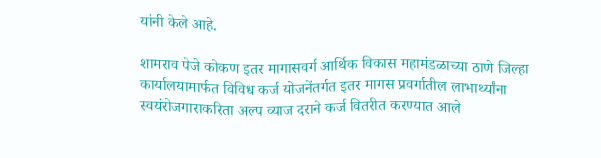यांनी केले आहे.

शामराव पेजे कोकण इतर मागासवर्ग आर्थिक विकास महामंडळाच्या ठाणे जिल्हा कार्यालयामार्फत विविध कर्ज योजनेंतर्गत इतर मागस प्रवर्गातील लाभार्थ्यांना स्वयंरोजगाराकरिता अल्प व्याज दराने कर्ज वितरीत करण्यात आले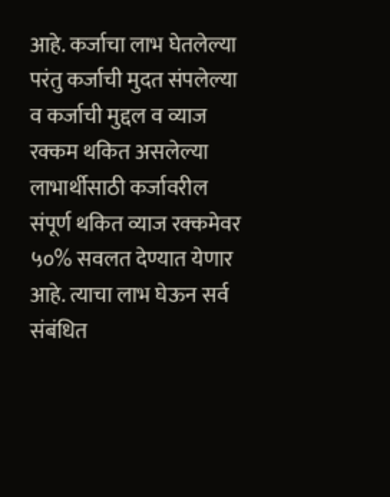आहे. कर्जाचा लाभ घेतलेल्या परंतु कर्जाची मुदत संपलेल्या व कर्जाची मुद्दल व व्याज रक्कम थकित असलेल्या लाभार्थीसाठी कर्जावरील संपूर्ण थकित व्याज रक्कमेवर ५०% सवलत देण्यात येणार आहे. त्याचा लाभ घेऊन सर्व संबंधित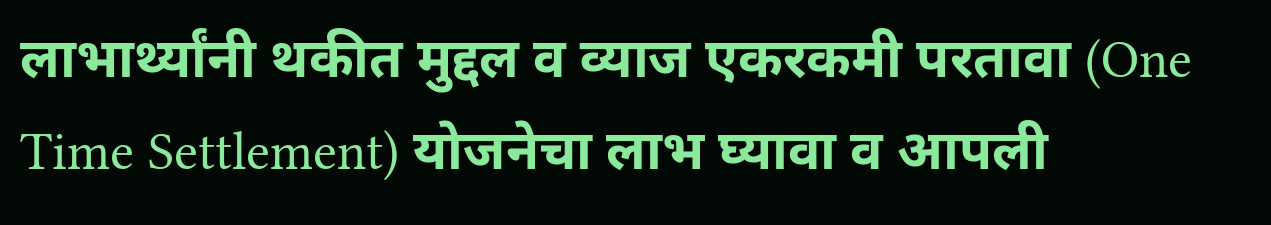लाभार्थ्यांनी थकीत मुद्दल व व्याज एकरकमी परतावा (One Time Settlement) योजनेचा लाभ घ्यावा व आपली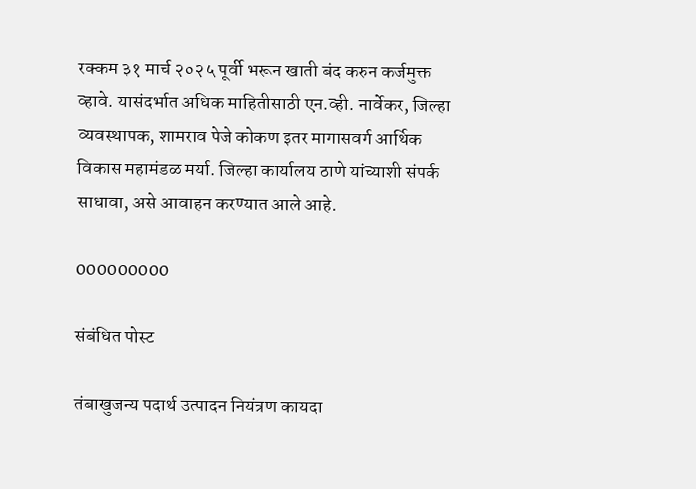रक्कम ३१ मार्च २०२५ पूर्वी भरून खाती बंद करुन कर्जमुक्त व्हावे. यासंदर्भात अधिक माहितीसाठी एन.व्ही. नार्वेकर, जिल्हा व्यवस्थापक, शामराव पेजे कोकण इतर मागासवर्ग आर्थिक विकास महामंडळ मर्या. जिल्हा कार्यालय ठाणे यांच्याशी संपर्क साधावा, असे आवाहन करण्यात आले आहे.

000000000

संबंधित पोस्ट

तंबाखुजन्य पदार्थ उत्पादन नियंत्रण कायदा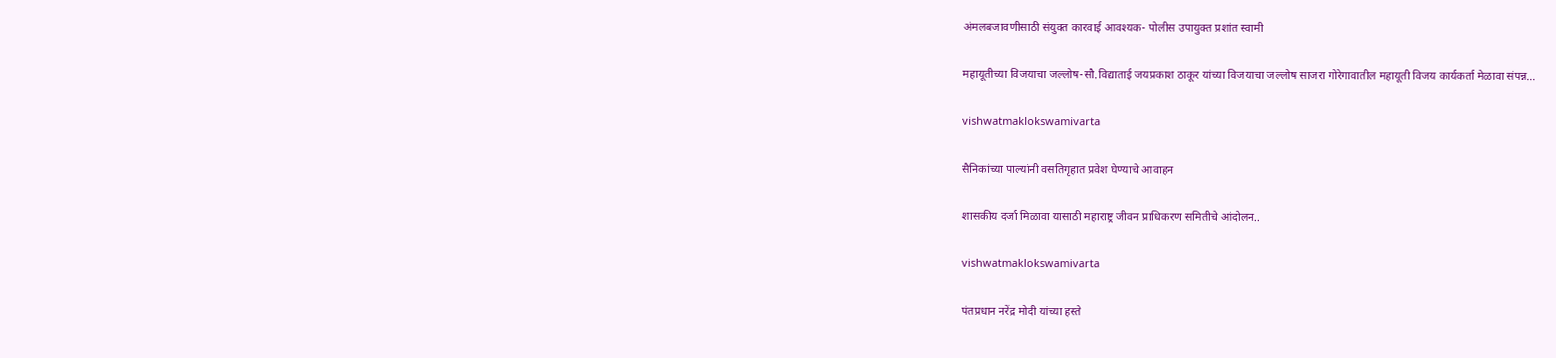अंमलबजावणीसाठी संयुक्त कारवाई आवश्यक- पोलीस उपायुक्त प्रशांत स्वामी

महायूतीच्या विजयाचा जल्लोष-सौ.विद्याताई जयप्रकाश ठाकूर यांच्या विजयाचा जल्लोष साजरा गोरेगावातील महायूती विजय कार्यकर्ता मेळावा संपन्न…

vishwatmaklokswamivarta

सैनिकांच्या पाल्यांनी वसतिगृहात प्रवेश घेण्याचे आवाहन

शासकीय दर्जा मिळावा यासाठी महाराष्ट्र जीवन प्राधिकरण समितीचे आंदोलन..

vishwatmaklokswamivarta

पंतप्रधान नरेंद्र मोदी यांच्या हस्ते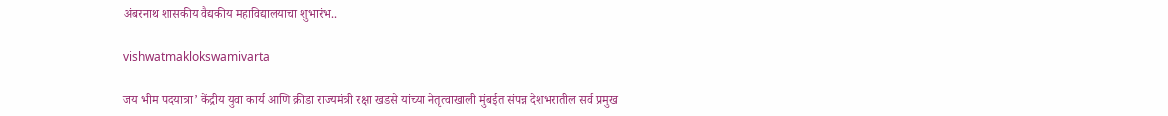अंबरनाथ शासकीय वैद्यकीय महाविद्यालयाचा शुभारंभ..

vishwatmaklokswamivarta

जय भीम पदयात्रा’ केंद्रीय युवा कार्य आणि क्रीडा राज्यमंत्री रक्षा खडसे यांच्या नेतृत्वाखाली मुंबईत संपन्न देशभरातील सर्व प्रमुख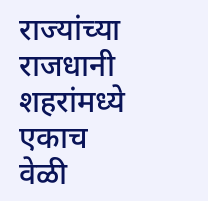राज्यांच्या राजधानी शहरांमध्ये एकाच वेळी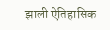झाली ऐतिहासिक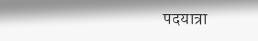पदयात्रा